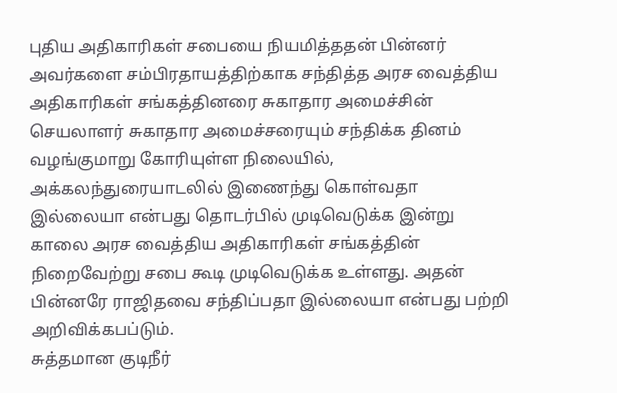புதிய அதிகாரிகள் சபையை நியமித்ததன் பின்னர் அவர்களை சம்பிரதாயத்திற்காக சந்தித்த அரச வைத்திய அதிகாரிகள் சங்கத்தினரை சுகாதார அமைச்சின் செயலாளர் சுகாதார அமைச்சரையும் சந்திக்க தினம் வழங்குமாறு கோரியுள்ள நிலையில், அக்கலந்துரையாடலில் இணைந்து கொள்வதா இல்லையா என்பது தொடர்பில் முடிவெடுக்க இன்று காலை அரச வைத்திய அதிகாரிகள் சங்கத்தின் நிறைவேற்று சபை கூடி முடிவெடுக்க உள்ளது. அதன் பின்னரே ராஜிதவை சந்திப்பதா இல்லையா என்பது பற்றி அறிவிக்கபப்டும்.
சுத்தமான குடிநீர்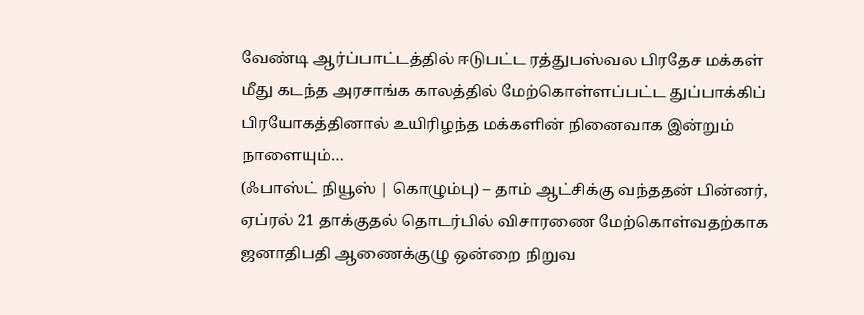வேண்டி ஆர்ப்பாட்டத்தில் ஈடுபட்ட ரத்துபஸ்வல பிரதேச மக்கள் மீது கடந்த அரசாங்க காலத்தில் மேற்கொள்ளப்பட்ட துப்பாக்கிப் பிரயோகத்தினால் உயிரிழந்த மக்களின் நினைவாக இன்றும் நாளையும்…
(ஃபாஸ்ட் நியூஸ் | கொழும்பு) – தாம் ஆட்சிக்கு வந்ததன் பின்னர், ஏப்ரல் 21 தாக்குதல் தொடர்பில் விசாரணை மேற்கொள்வதற்காக ஜனாதிபதி ஆணைக்குழு ஒன்றை நிறுவ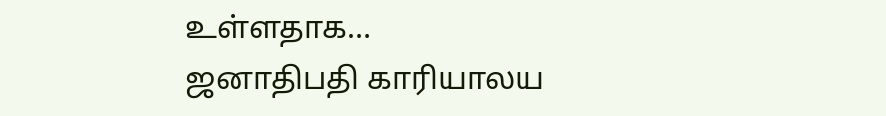உள்ளதாக…
ஜனாதிபதி காரியாலய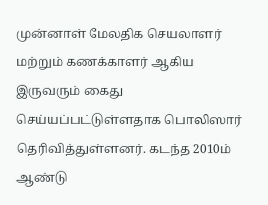முன்னாள் மேலதிக செயலாளர் மற்றும் கணக்காளர் ஆகிய இருவரும் கைது செய்யப்பட்டுள்ளதாக பொலிஸார் தெரிவித்துள்ளனர். கடந்த 2010ம் ஆண்டு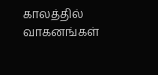காலத்தில் வாகனங்கள்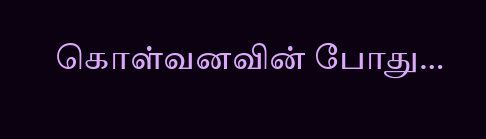கொள்வனவின் போது…